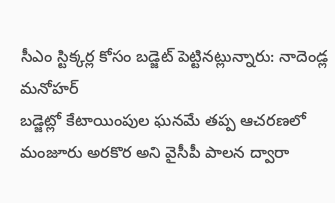సీఎం స్టిక్కర్ల కోసం బడ్జెట్ పెట్టినట్లున్నారు: నాదెండ్ల మనోహర్
బడ్జెట్లో కేటాయింపుల ఘనమే తప్ప ఆచరణలో మంజూరు అరకొర అని వైసీపీ పాలన ద్వారా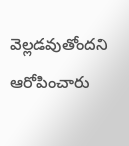వెల్లడవుతోందని ఆరోపించారు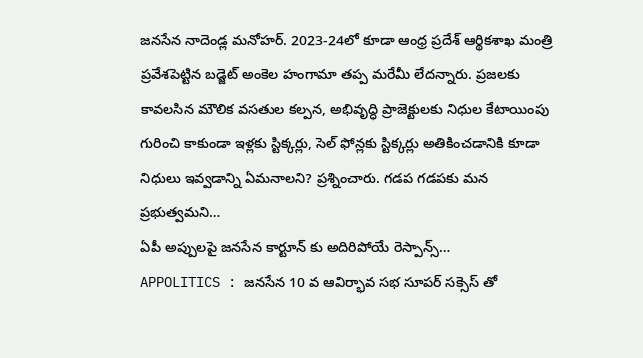జనసేన నాదెండ్ల మనోహర్. 2023-24లో కూడా ఆంధ్ర ప్రదేశ్ ఆర్థికశాఖ మంత్రి ప్రవేశపెట్టిన బడ్జెట్ అంకెల హంగామా తప్ప మరేమీ లేదన్నారు. ప్రజలకు కావలసిన మౌలిక వసతుల కల్పన, అభివృద్ధి ప్రాజెక్టులకు నిధుల కేటాయింపు గురించి కాకుండా ఇళ్లకు స్టిక్కర్లు, సెల్ ఫోన్లకు స్టిక్కర్లు అతికించడానికి కూడా నిధులు ఇవ్వడాన్ని ఏమనాలని? ప్రశ్నించారు. గడప గడపకు మన ప్రభుత్వమని…
ఏపీ అప్పులపై జనసేన కార్టూన్ కు అదిరిపోయే రెస్పాన్స్…
APPOLITICS : జనసేన 10 వ ఆవిర్భావ సభ సూపర్ సక్సెస్ తో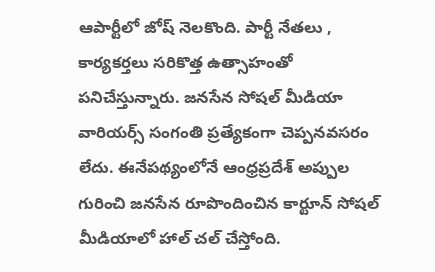ఆపార్టీలో జోష్ నెలకొంది. పార్టీ నేతలు , కార్యకర్తలు సరికొత్త ఉత్సాహంతో పనిచేస్తున్నారు. జనసేన సోషల్ మీడియా వారియర్స్ సంగంతి ప్రత్యేకంగా చెప్పనవసరం లేదు. ఈనేపథ్యంలోనే ఆంధ్రప్రదేశ్ అప్పుల గురించి జనసేన రూపొందించిన కార్టూన్ సోషల్ మీడియాలో హాల్ చల్ చేస్తోంది.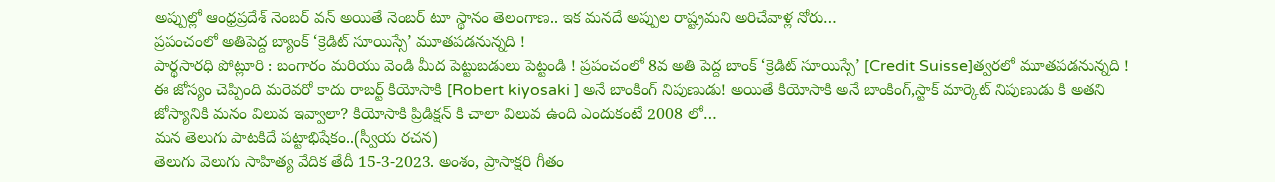అప్పుల్లో ఆంధ్రప్రదేశ్ నెంబర్ వన్ అయితే నెంబర్ టూ స్థానం తెలంగాణ.. ఇక మనదే అప్పుల రాష్ట్రమని అరిచేవాళ్ల నోరు…
ప్రపంచంలో అతిపెద్ద బ్యాంక్ ‘క్రెడిట్ సూయిస్సే’ మూతపడనున్నది !
పార్థసారధి పోట్లూరి : బంగారం మరియు వెండి మీద పెట్టుబడులు పెట్టండి ! ప్రపంచంలో 8వ అతి పెద్ద బాంక్ ‘క్రెడిట్ సూయిస్సే’ [Credit Suisse]త్వరలో మూతపడనున్నది ! ఈ జోస్యం చెప్పింది మరెవరో కాదు రాబర్ట్ కియోసాకి [Robert kiyosaki ] అనే బాంకింగ్ నిపుణుడు! అయితే కియోసాకి అనే బాంకింగ్,స్టాక్ మార్కెట్ నిపుణుడు కి అతని జోస్యానికి మనం విలువ ఇవ్వాలా? కియోసాకి ప్రిడిక్షన్ కి చాలా విలువ ఉంది ఎందుకంటే 2008 లో…
మన తెలుగు పాటకిదే పట్టాభిషేకం..(స్వీయ రచన)
తెలుగు వెలుగు సాహిత్య వేదిక తేదీ 15-3-2023. అంశం, ప్రాసాక్షరి గీతం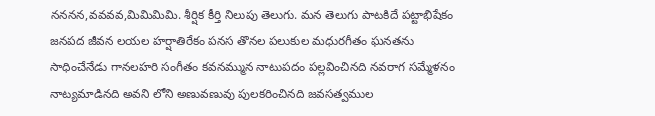నననన,వవవవ,మిమిమిమి. శీర్షిక కీర్తి నిలుపు తెలుగు. మన తెలుగు పాటకిదే పట్టాభిషేకం జనపద జీవన లయల హర్షాతిరేకం పనస తొనల పలుకుల మధురగీతం ఘనతను సాధించేనేడు గానలహరి సంగీతం కవనమ్మున నాటుపదం పల్లవించినది నవరాగ సమ్మేళనం నాట్యమాడినది అవని లోని అణువణువు పులకరించినది జవసత్వముల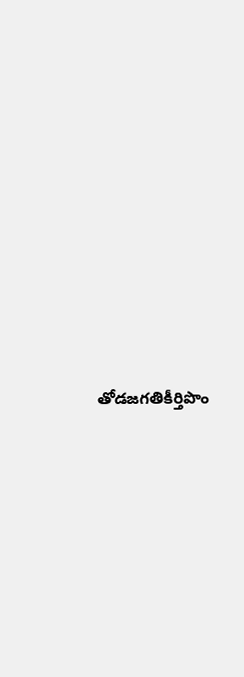తోడజగతికీర్తిపొం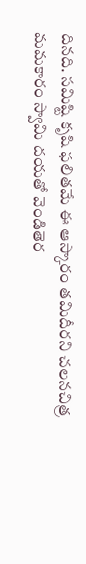దినది. సమిష్టి కృషి ఫలితమే ఈ ఆస్కారం తమిదీరని చలనచిత్ర మమకారం స్వామి దయతో వెండితెర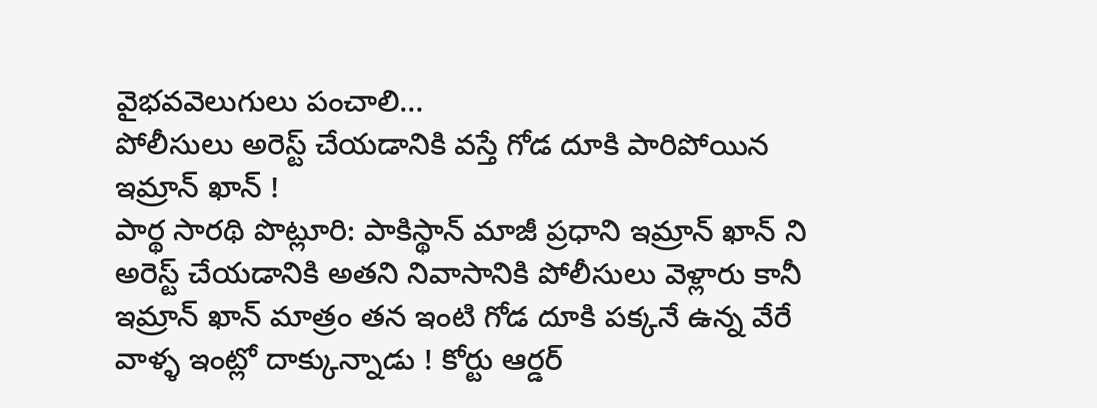వైభవవెలుగులు పంచాలి…
పోలీసులు అరెస్ట్ చేయడానికి వస్తే గోడ దూకి పారిపోయిన ఇమ్రాన్ ఖాన్ !
పార్థ సారథి పొట్లూరి: పాకిస్థాన్ మాజీ ప్రధాని ఇమ్రాన్ ఖాన్ ని అరెస్ట్ చేయడానికి అతని నివాసానికి పోలీసులు వెళ్లారు కానీ ఇమ్రాన్ ఖాన్ మాత్రం తన ఇంటి గోడ దూకి పక్కనే ఉన్న వేరే వాళ్ళ ఇంట్లో దాక్కున్నాడు ! కోర్టు ఆర్డర్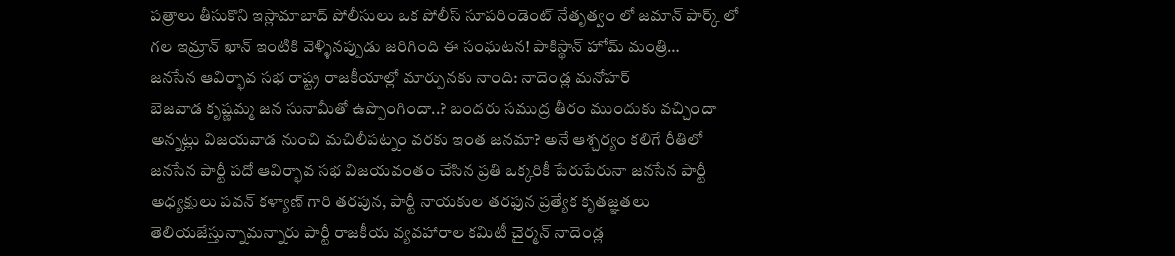పత్రాలు తీసుకొని ఇస్లామాబాద్ పోలీసులు ఒక పోలీస్ సూపరిండెంట్ నేతృత్వం లో జమాన్ పార్క్ లో గల ఇమ్రాన్ ఖాన్ ఇంటికి వెళ్ళినప్పుడు జరిగింది ఈ సంఘటన! పాకిస్థాన్ హోమ్ మంత్రి…
జనసేన ఆవిర్భావ సభ రాష్ట్ర రాజకీయాల్లో మార్పునకు నాంది: నాదెండ్ల మనోహర్
బెజవాడ కృష్ణమ్మ జన సునామీతో ఉప్పొంగిందా..? బందరు సముద్ర తీరం ముందుకు వచ్చిందా అన్నట్లు విజయవాడ నుంచి మచిలీపట్నం వరకు ఇంత జనమా? అనే ఆశ్చర్యం కలిగే రీతిలో జనసేన పార్టీ పదో ఆవిర్భావ సభ విజయవంతం చేసిన ప్రతి ఒక్కరికీ పేరుపేరునా జనసేన పార్టీ అధ్యక్షులు పవన్ కళ్యాణ్ గారి తరపున, పార్టీ నాయకుల తరఫున ప్రత్యేక కృతజ్ఞతలు తెలియజేస్తున్నామన్నారు పార్టీ రాజకీయ వ్యవహారాల కమిటీ చైర్మన్ నాదెండ్ల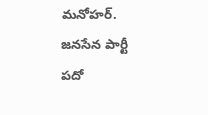మనోహర్. జనసేన పార్టీ పదో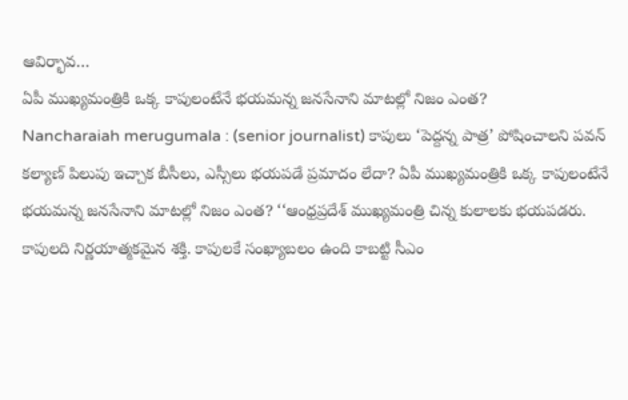ఆవిర్భావ…
ఏపీ ముఖ్యమంత్రికి ఒక్క కాపులంటేనే భయమన్న జనసేనాని మాటల్లో నిజం ఎంత?
Nancharaiah merugumala : (senior journalist) కాపులు ‘పెద్దన్న పాత్ర’ పోషించాలని పవన్ కల్యాణ్ పిలుపు ఇచ్చాక బీసీలు, ఎస్సీలు భయపడే ప్రమాదం లేదా? ఏపీ ముఖ్యమంత్రికి ఒక్క కాపులంటేనే భయమన్న జనసేనాని మాటల్లో నిజం ఎంత? ‘‘ఆంధ్రప్రదేశ్ ముఖ్యమంత్రి చిన్న కులాలకు భయపడరు. కాపులది నిర్ణయాత్మకమైన శక్తి. కాపులకే సంఖ్యాబలం ఉంది కాబట్టి సీఎం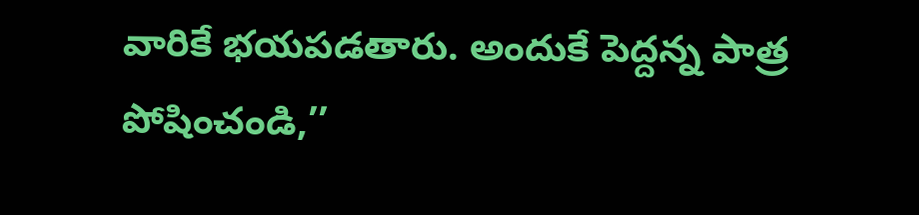వారికే భయపడతారు. అందుకే పెద్దన్న పాత్ర పోషించండి,’’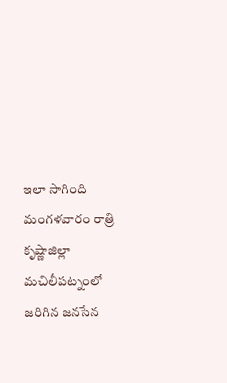ఇలా సాగింది మంగళవారం రాత్రి కృష్ణాజిల్లా మచిలీపట్నంలో జరిగిన జనసేన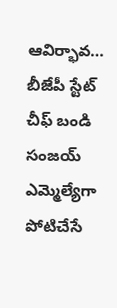ఆవిర్భావ…
బీజేపీ స్టేట్ చీఫ్ బండి సంజయ్ ఎమ్మెల్యేగా పోటిచేసే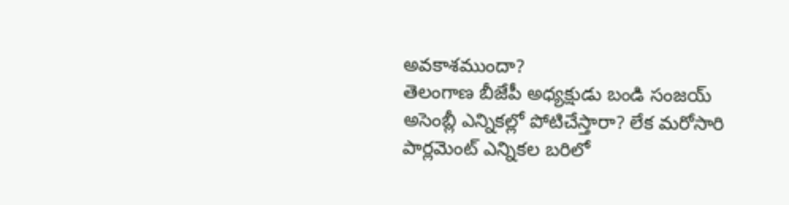అవకాశముందా?
తెలంగాణ బీజేపీ అధ్యక్షుడు బండి సంజయ్ అసెంబ్లీ ఎన్నికల్లో పోటిచేస్తారా? లేక మరోసారి పార్లమెంట్ ఎన్నికల బరిలో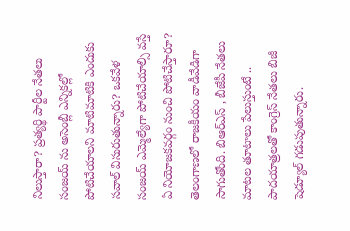నిలుస్తారా? ప్రత్యర్థి పార్టీల నేతలు సంజయ్ ను అసెంబ్లీ ఎన్నికల్లో పోటిచేయాలని మాటిమాటికి ఎందుకు సవాల్ విసురుతున్నారు? ఒకవేళ సంజయ్ ఎమ్మెల్యేగా పోటిచేయాల్సి వస్తే ఏ నియోజకవర్గం నుంచి పోటిచేస్తారూ? తెలంగాణలో రాజకీయం వాడీవేడిగా సాగుతోంది. బిఆర్ఎస్ , బీజేపీ నేతలు మాటల తూటాలు పేలుస్తుంటే .. పాదయాత్రలతో కాంగ్రెస్ నేతలు బిజీ షెడ్యూల్ గడుపుతున్నారు.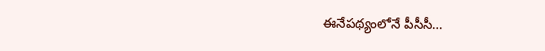ఈనేపథ్యంలోనే పీసీసీ…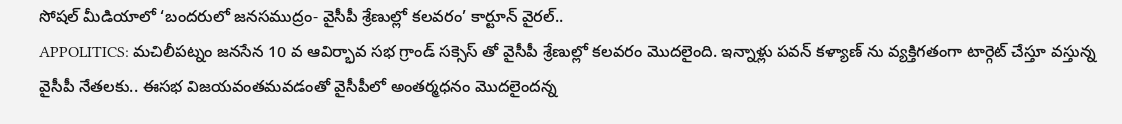సోషల్ మీడియాలో ‘బందరులో జనసముద్రం- వైసీపీ శ్రేణుల్లో కలవరం’ కార్టూన్ వైరల్..
APPOLITICS: మచిలీపట్నం జనసేన 10 వ ఆవిర్భావ సభ గ్రాండ్ సక్సెస్ తో వైసీపీ శ్రేణుల్లో కలవరం మొదలైంది. ఇన్నాళ్లు పవన్ కళ్యాణ్ ను వ్యక్తిగతంగా టార్గెట్ చేస్తూ వస్తున్న వైసీపీ నేతలకు.. ఈసభ విజయవంతమవడంతో వైసీపీలో అంతర్మధనం మొదలైందన్న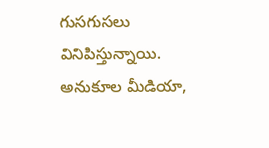గుసగుసలు వినిపిస్తున్నాయి. అనుకూల మీడియా,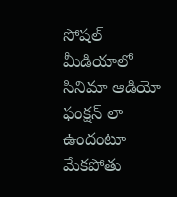సోషల్ మీడియాలో సినిమా ఆడియో ఫంక్షన్ లా ఉందంటూ మేకపోతు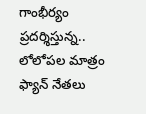గాంభీర్యం ప్రదర్శిస్తున్న.. లోలోపల మాత్రం ఫ్యాన్ నేతలు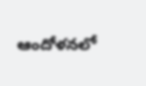ఆందోళనలో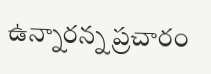ఉన్నారన్న ప్రచారం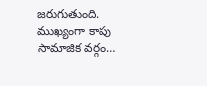జరుగుతుంది. ముఖ్యంగా కాపు సామాజిక వర్గం…